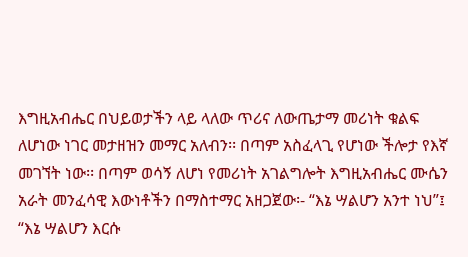እግዚአብሔር በህይወታችን ላይ ላለው ጥሪና ለውጤታማ መሪነት ቁልፍ ለሆነው ነገር መታዘዝን መማር አለብን፡፡ በጣም አስፈላጊ የሆነው ችሎታ የእኛ መገኘት ነው፡፡ በጣም ወሳኝ ለሆነ የመሪነት አገልግሎት እግዚአብሔር ሙሴን አራት መንፈሳዊ እውነቶችን በማስተማር አዘጋጀው፡- “እኔ ሣልሆን አንተ ነህ”፤ “እኔ ሣልሆን እርሱ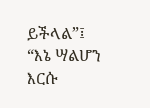ይችላል”፤ “እኔ ሣልሆን እርሱ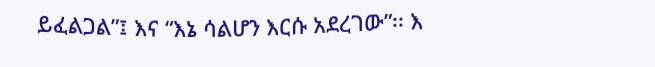ይፈልጋል”፤ እና “እኔ ሳልሆን እርሱ አደረገው”፡፡ እ